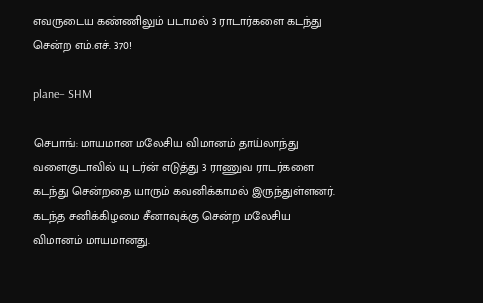எவருடைய கண்ணிலும் படாமல் 3 ராடார்களை கடந்து சென்ற எம்.எச். 370!

plane– SHM

செபாங்: மாயமான மலேசிய விமானம் தாய்லாந்து வளைகுடாவில் யு டர்ன் எடுத்து 3 ராணுவ ராடர்களை கடந்து சென்றதை யாரும் கவனிக்காமல் இருந்துள்ளனர். கடந்த சனிக்கிழமை சீனாவுக்கு சென்ற மலேசிய விமானம் மாயமானது.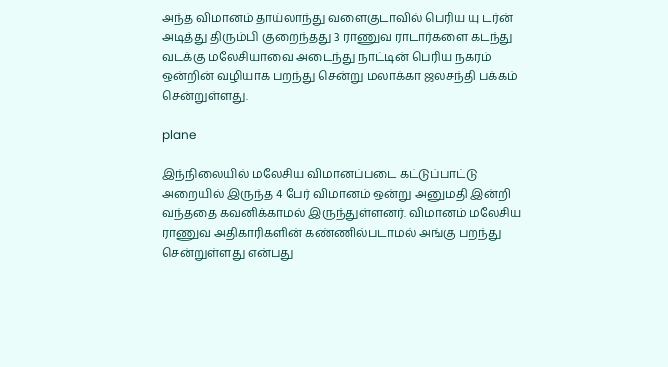அந்த விமானம் தாய்லாந்து வளைகுடாவில் பெரிய யு டர்ன் அடித்து திரும்பி குறைந்தது 3 ராணுவ ராடார்களை கடந்து வடக்கு மலேசியாவை அடைந்து நாட்டின் பெரிய நகரம் ஒன்றின் வழியாக பறந்து சென்று மலாக்கா ஜலசந்தி பக்கம் சென்றுள்ளது.

plane

இந்நிலையில் மலேசிய விமானப்படை கட்டுப்பாட்டு அறையில் இருந்த 4 பேர் விமானம் ஒன்று அனுமதி இன்றி வந்ததை கவனிக்காமல் இருந்துள்ளனர். விமானம் மலேசிய ராணுவ அதிகாரிகளின் கண்ணில்படாமல் அங்கு பறந்து சென்றுள்ளது என்பது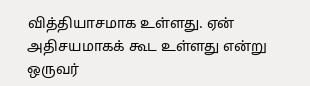வித்தியாசமாக உள்ளது. ஏன் அதிசயமாகக் கூட உள்ளது என்று ஒருவர்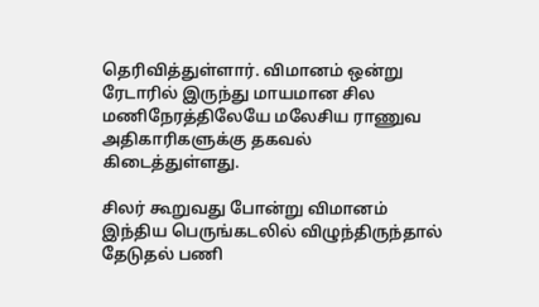தெரிவித்துள்ளார். விமானம் ஒன்று ரேடாரில் இருந்து மாயமான சில மணிநேரத்திலேயே மலேசிய ராணுவ அதிகாரிகளுக்கு தகவல் கிடைத்துள்ளது.

சிலர் கூறுவது போன்று விமானம் இந்திய பெருங்கடலில் விழுந்திருந்தால் தேடுதல் பணி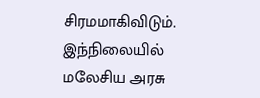சிரமமாகிவிடும். இந்நிலையில் மலேசிய அரசு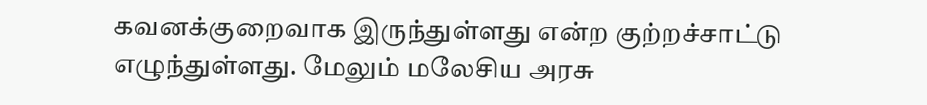கவனக்குறைவாக இருந்துள்ளது என்ற குற்றச்சாட்டு எழுந்துள்ளது. மேலும் மலேசிய அரசு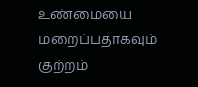உண்மையை மறைப்பதாகவும் குற்றம்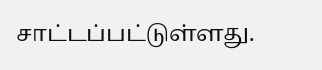சாட்டப்பட்டுள்ளது.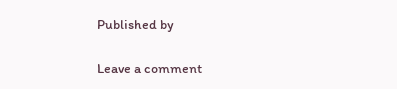Published by

Leave a comment